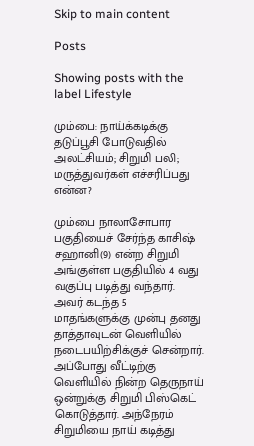Skip to main content

Posts

Showing posts with the label Lifestyle

மும்பை: நாய்க்கடிக்கு தடுப்பூசி போடுவதில் அலட்சியம்; சிறுமி பலி; மருத்துவர்கள் எச்சரிப்பது என்ன?

மும்பை நாலாசோபார பகுதியைச் சேர்ந்த காசிஷ் சஹானி(9) என்ற சிறுமி அங்குள்ள பகுதியில் 4 வது வகுப்பு படித்து வந்தார். அவர் கடந்த 5 மாதங்களுக்கு முன்பு தனது தாத்தாவுடன் வெளியில் நடைபயிற்சிக்குச் சென்றார். அப்போது வீட்டிற்கு வெளியில் நின்ற தெருநாய் ஒன்றுக்கு சிறுமி பிஸ்கெட் கொடுத்தார். அந்நேரம் சிறுமியை நாய் கடித்து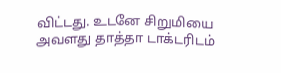விட்டது. உடனே சிறுமியை அவளது தாத்தா டாக்டரிடம்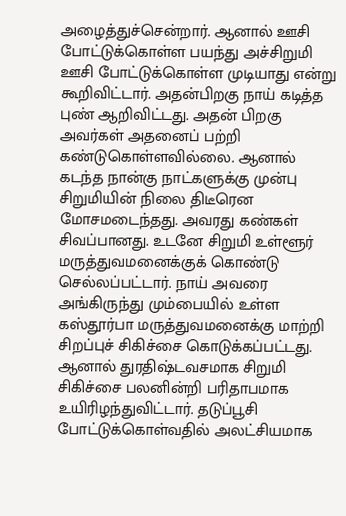அழைத்துச்சென்றார். ஆனால் ஊசி போட்டுக்கொள்ள பயந்து அச்சிறுமி ஊசி போட்டுக்கொள்ள முடியாது என்று கூறிவிட்டார். அதன்பிறகு நாய் கடித்த புண் ஆறிவிட்டது. அதன் பிறகு அவர்கள் அதனைப் பற்றி கண்டுகொள்ளவில்லை. ஆனால் கடந்த நான்கு நாட்களுக்கு முன்பு சிறுமியின் நிலை திடீரென மோசமடைந்தது. அவரது கண்கள் சிவப்பானது. உடனே சிறுமி உள்ளூர் மருத்துவமனைக்குக் கொண்டு செல்லப்பட்டார். நாய் அவரை அங்கிருந்து மும்பையில் உள்ள கஸ்தூர்பா மருத்துவமனைக்கு மாற்றி சிறப்புச் சிகிச்சை கொடுக்கப்பட்டது. ஆனால் துரதிஷ்டவசமாக சிறுமி சிகிச்சை பலனின்றி பரிதாபமாக உயிரிழந்துவிட்டார். தடுப்பூசி போட்டுக்கொள்வதில் அலட்சியமாக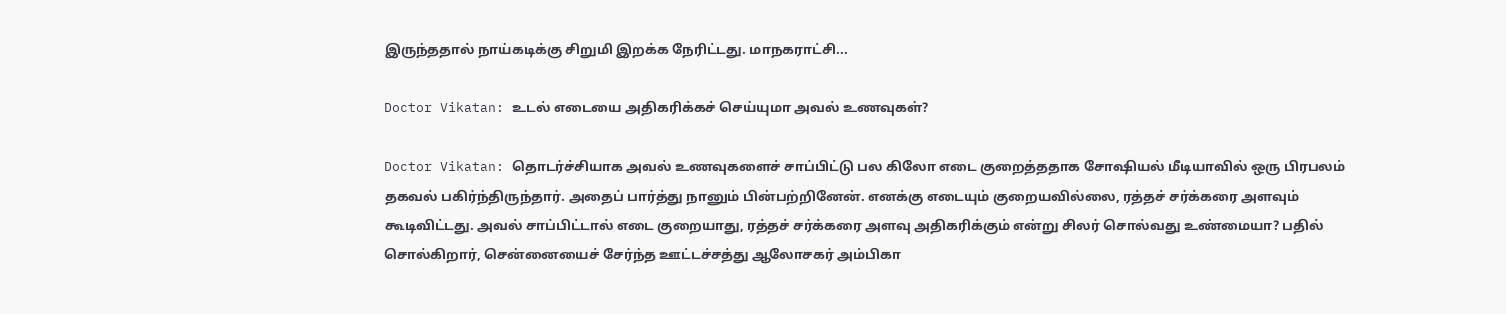இருந்ததால் நாய்கடிக்கு சிறுமி இறக்க நேரிட்டது. மாநகராட்சி...

Doctor Vikatan: உடல் எடையை அதிகரிக்கச் செய்யுமா அவல் உணவுகள்?

Doctor Vikatan: தொடர்ச்சியாக அவல் உணவுகளைச் சாப்பிட்டு பல கிலோ எடை குறைத்ததாக சோஷியல் மீடியாவில் ஒரு பிரபலம் தகவல் பகிர்ந்திருந்தார். அதைப் பார்த்து நானும் பின்பற்றினேன். எனக்கு எடையும் குறையவில்லை, ரத்தச் சர்க்கரை அளவும் கூடிவிட்டது. அவல் சாப்பிட்டால் எடை குறையாது, ரத்தச் சர்க்கரை அளவு அதிகரிக்கும் என்று சிலர் சொல்வது உண்மையா? பதில் சொல்கிறார், சென்னையைச் சேர்ந்த ஊட்டச்சத்து ஆலோசகர் அம்பிகா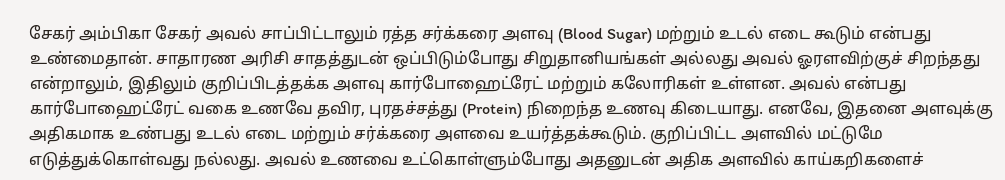சேகர் அம்பிகா சேகர் அவல் சாப்பிட்டாலும் ரத்த சர்க்கரை அளவு (Blood Sugar) மற்றும் உடல் எடை கூடும் என்பது உண்மைதான். சாதாரண அரிசி சாதத்துடன் ஒப்பிடும்போது சிறுதானியங்கள் அல்லது அவல் ஓரளவிற்குச் சிறந்தது என்றாலும், இதிலும் குறிப்பிடத்தக்க அளவு கார்போஹைட்ரேட் மற்றும் கலோரிகள் உள்ளன. அவல் என்பது கார்போஹைட்ரேட் வகை உணவே தவிர, புரதச்சத்து (Protein) நிறைந்த உணவு கிடையாது. எனவே, இதனை அளவுக்கு அதிகமாக உண்பது உடல் எடை மற்றும் சர்க்கரை அளவை உயர்த்தக்கூடும். குறிப்பிட்ட அளவில் மட்டுமே எடுத்துக்கொள்வது நல்லது. அவல் உணவை உட்கொள்ளும்போது அதனுடன் அதிக அளவில் காய்கறிகளைச்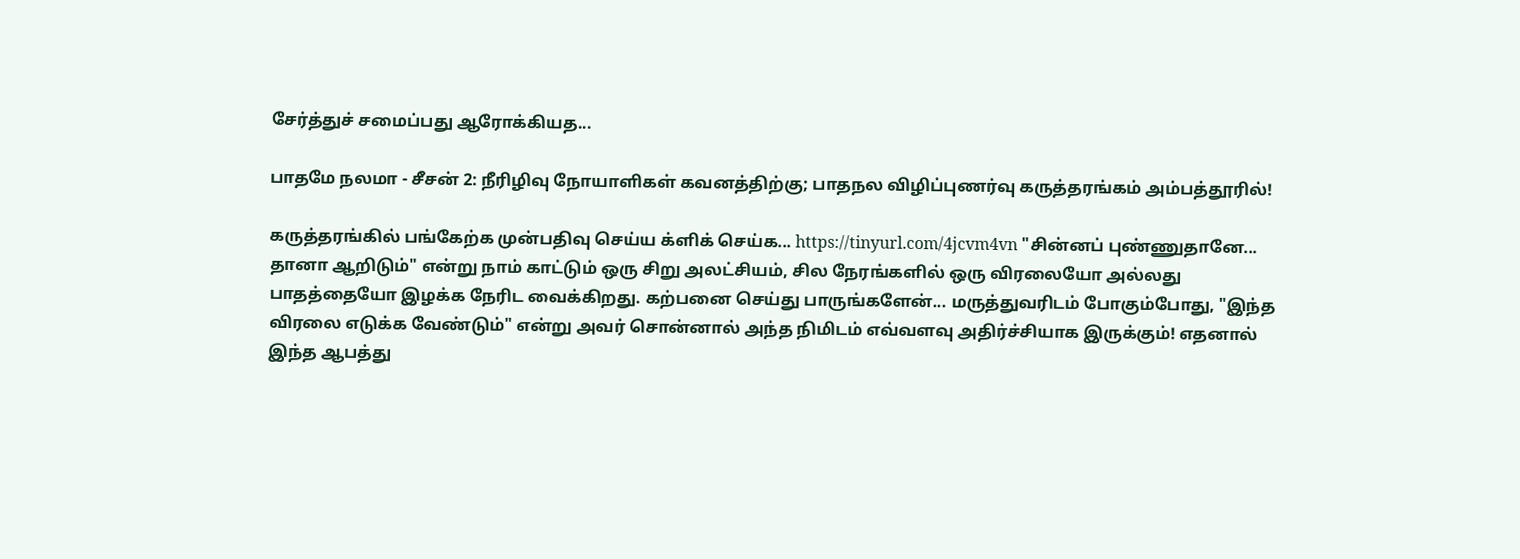சேர்த்துச் சமைப்பது ஆரோக்கியத...

பாதமே நலமா - சீசன் 2: நீரிழிவு நோயாளிகள் கவனத்திற்கு; பாதநல விழிப்புணர்வு கருத்தரங்கம் அம்பத்தூரில்!

கருத்தரங்கில் பங்கேற்க முன்பதிவு செய்ய க்ளிக் செய்க... https://tinyurl.com/4jcvm4vn "சின்னப் புண்ணுதானே... தானா ஆறிடும்" என்று நாம் காட்டும் ஒரு சிறு அலட்சியம், சில நேரங்களில் ஒரு விரலையோ அல்லது பாதத்தையோ இழக்க நேரிட வைக்கிறது. கற்பனை செய்து பாருங்களேன்... மருத்துவரிடம் போகும்போது, "இந்த விரலை எடுக்க வேண்டும்" என்று அவர் சொன்னால் அந்த நிமிடம் எவ்வளவு அதிர்ச்சியாக இருக்கும்! எதனால் இந்த ஆபத்து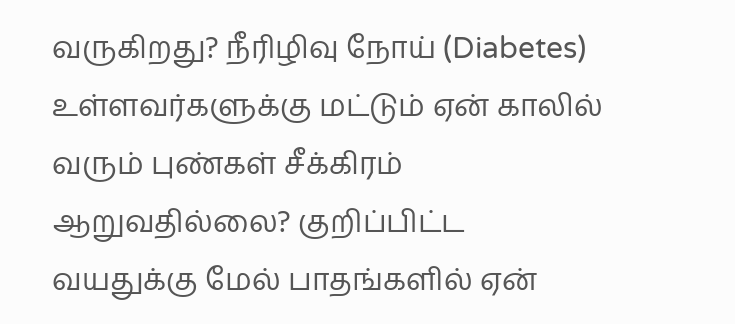வருகிறது? நீரிழிவு நோய் (Diabetes) உள்ளவர்களுக்கு மட்டும் ஏன் காலில் வரும் புண்கள் சீக்கிரம் ஆறுவதில்லை? குறிப்பிட்ட வயதுக்கு மேல் பாதங்களில் ஏன்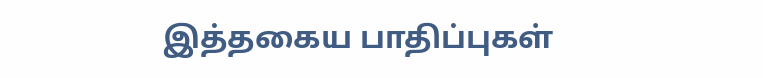இத்தகைய பாதிப்புகள்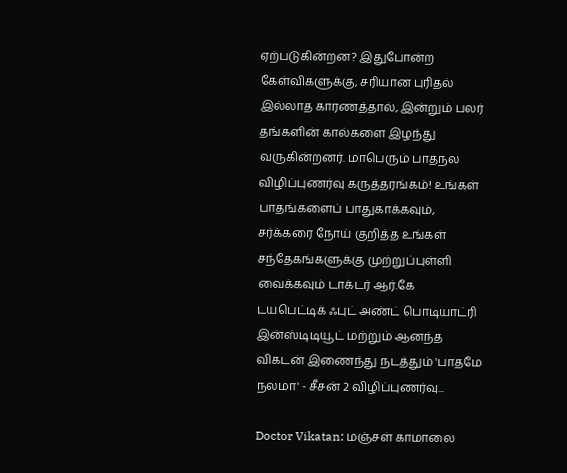ஏற்படுகின்றன? இதுபோன்ற கேள்விகளுக்கு, சரியான புரிதல் இல்லாத காரணத்தால், இன்றும் பலர் தங்களின் கால்களை இழந்து வருகின்றனர். மாபெரும் பாதநல விழிப்புணர்வு கருத்தரங்கம்! உங்கள் பாதங்களைப் பாதுகாக்கவும், சர்க்கரை நோய் குறித்த உங்கள் சந்தேகங்களுக்கு முற்றுப்புள்ளி வைக்கவும் டாக்டர் ஆர்.கே டயபெட்டிக் ஃபுட் அண்ட் பொடியாட்ரி இன்ஸ்டிடியூட் மற்றும் ஆனந்த விகடன் இணைந்து நடத்தும் 'பாதமே நலமா' - சீசன் 2 விழிப்புணர்வு...

Doctor Vikatan: மஞ்சள் காமாலை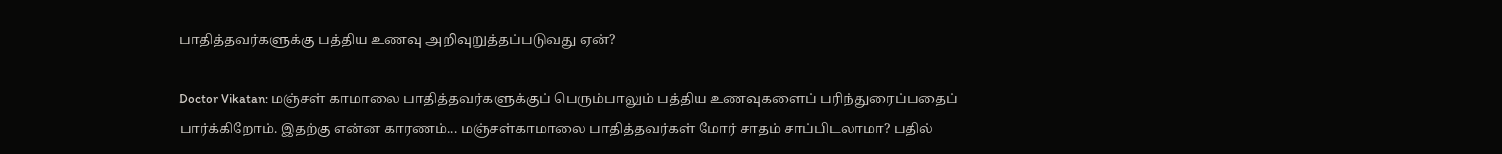பாதித்தவர்களுக்கு பத்திய உணவு அறிவுறுத்தப்படுவது ஏன்?

Doctor Vikatan: மஞ்சள் காமாலை பாதித்தவர்களுக்குப் பெரும்பாலும் பத்திய உணவுகளைப் பரிந்துரைப்பதைப் பார்க்கிறோம். இதற்கு என்ன காரணம்... மஞ்சள்காமாலை பாதித்தவர்கள் மோர் சாதம் சாப்பிடலாமா? பதில்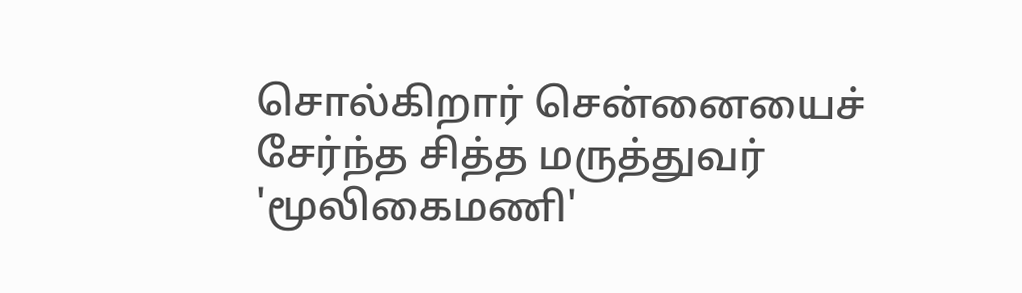சொல்கிறார் சென்னையைச் சேர்ந்த சித்த மருத்துவர் 'மூலிகைமணி'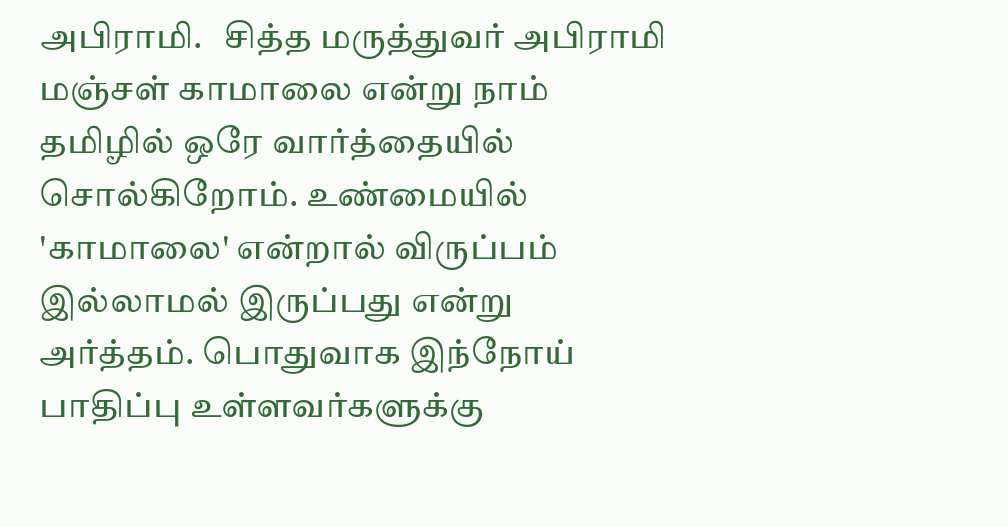அபிராமி.   சித்த மருத்துவர் அபிராமி மஞ்சள் காமாலை என்று நாம் தமிழில் ஒரே வார்த்தையில் சொல்கிறோம். உண்மையில் 'காமாலை' என்றால் விருப்பம் இல்லாமல் இருப்பது என்று அர்த்தம். பொதுவாக இந்நோய் பாதிப்பு உள்ளவர்களுக்கு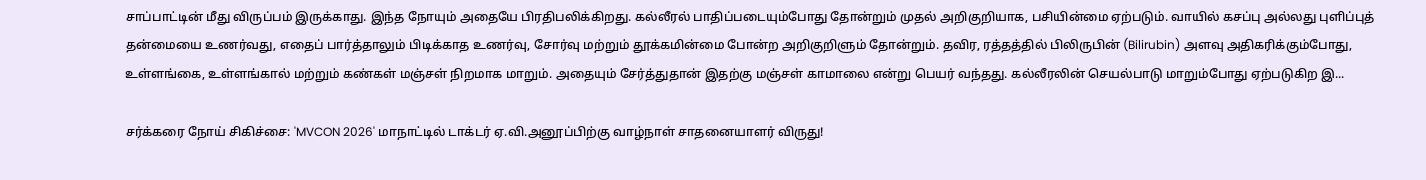சாப்பாட்டின் மீது விருப்பம் இருக்காது. இந்த நோயும் அதையே பிரதிபலிக்கிறது. கல்லீரல் பாதிப்படையும்போது தோன்றும் முதல் அறிகுறியாக, பசியின்மை ஏற்படும். வாயில் கசப்பு அல்லது புளிப்புத் தன்மையை உணர்வது, எதைப் பார்த்தாலும் பிடிக்காத உணர்வு, சோர்வு மற்றும் தூக்கமின்மை போன்ற அறிகுறிளும் தோன்றும். தவிர, ரத்தத்தில் பிலிருபின் (Bilirubin) அளவு அதிகரிக்கும்போது, உள்ளங்கை, உள்ளங்கால் மற்றும் கண்கள் மஞ்சள் நிறமாக மாறும். அதையும் சேர்த்துதான் இதற்கு மஞ்சள் காமாலை என்று பெயர் வந்தது. கல்லீரலின் செயல்பாடு மாறும்போது ஏற்படுகிற இ...

சர்க்கரை நோய் சிகிச்சை: 'MVCON 2026' மாநாட்டில் டாக்டர் ஏ.வி.அனூப்பிற்கு வாழ்நாள் சாதனையாளர் விருது!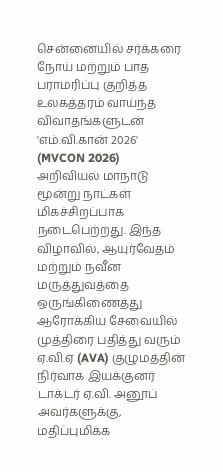சென்னையில் சர்க்கரை நோய் மற்றும் பாத பராமரிப்பு குறித்த உலகத்தரம் வாய்ந்த விவாதங்களுடன் 'எம்.வி.கான் 2026' (MVCON 2026) அறிவியல் மாநாடு மூன்று நாட்கள் மிகச்சிறப்பாக நடைபெற்றது. இந்த விழாவில், ஆயுர்வேதம் மற்றும் நவீன மருத்துவத்தை ஒருங்கிணைத்து ஆரோக்கிய சேவையில் முத்திரை பதித்து வரும் ஏ.வி.ஏ (AVA) குழுமத்தின் நிர்வாக இயக்குனர் டாக்டர் ஏ.வி. அனூப் அவர்களுக்கு, மதிப்புமிக்க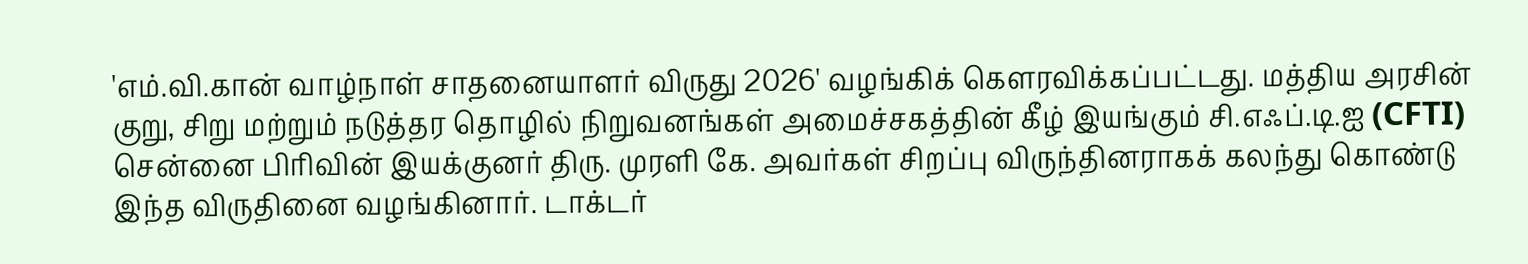'எம்.வி.கான் வாழ்நாள் சாதனையாளர் விருது 2026' வழங்கிக் கௌரவிக்கப்பட்டது. மத்திய அரசின் குறு, சிறு மற்றும் நடுத்தர தொழில் நிறுவனங்கள் அமைச்சகத்தின் கீழ் இயங்கும் சி.எஃப்.டி.ஐ (CFTI) சென்னை பிரிவின் இயக்குனர் திரு. முரளி கே. அவர்கள் சிறப்பு விருந்தினராகக் கலந்து கொண்டு இந்த விருதினை வழங்கினார். டாக்டர்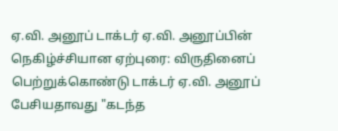ஏ.வி. அனூப் டாக்டர் ஏ.வி. அனூப்பின் நெகிழ்ச்சியான ஏற்புரை: விருதினைப் பெற்றுக்கொண்டு டாக்டர் ஏ.வி. அனூப் பேசியதாவது "கடந்த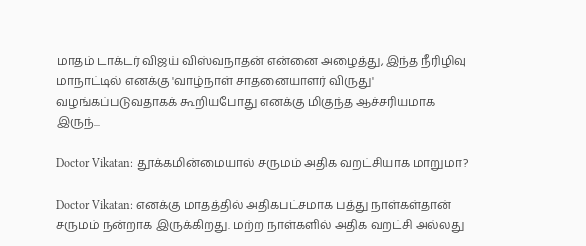மாதம் டாக்டர் விஜய் விஸ்வநாதன் என்னை அழைத்து, இந்த நீரிழிவு மாநாட்டில் எனக்கு 'வாழ்நாள் சாதனையாளர் விருது' வழங்கப்படுவதாகக் கூறியபோது எனக்கு மிகுந்த ஆச்சரியமாக இருந்...

Doctor Vikatan: தூக்கமின்மையால் சருமம் அதிக வறட்சியாக மாறுமா?

Doctor Vikatan: எனக்கு மாதத்தில் அதிகபட்சமாக பத்து நாள்கள்தான் சருமம் நன்றாக இருக்கிறது. மற்ற நாள்களில் அதிக வறட்சி அல்லது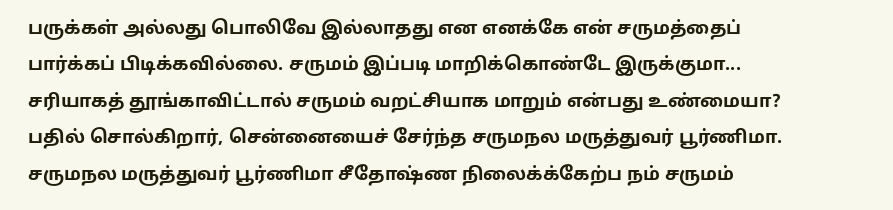பருக்கள் அல்லது பொலிவே இல்லாதது என எனக்கே என் சருமத்தைப் பார்க்கப் பிடிக்கவில்லை. சருமம் இப்படி மாறிக்கொண்டே இருக்குமா... சரியாகத் தூங்காவிட்டால் சருமம் வறட்சியாக மாறும் என்பது உண்மையா? பதில் சொல்கிறார், சென்னையைச் சேர்ந்த சருமநல மருத்துவர் பூர்ணிமா. சருமநல மருத்துவர் பூர்ணிமா சீதோஷ்ண நிலைக்க்கேற்ப நம் சருமம்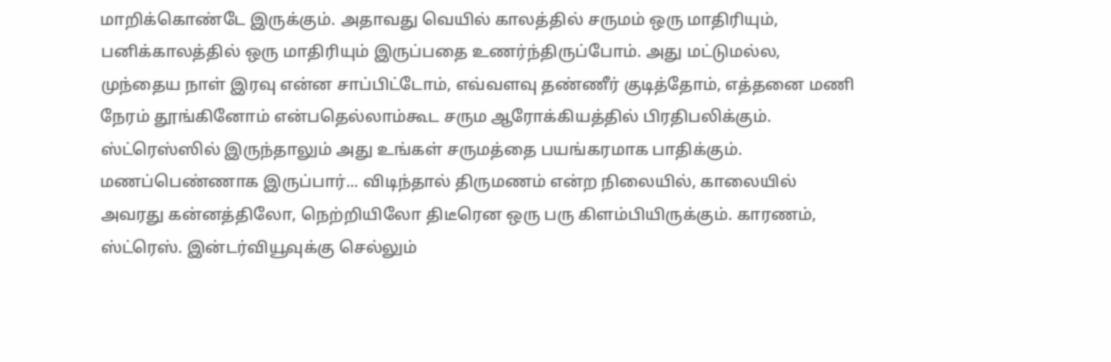மாறிக்கொண்டே இருக்கும். அதாவது வெயில் காலத்தில் சருமம் ஒரு மாதிரியும், பனிக்காலத்தில் ஒரு மாதிரியும் இருப்பதை உணர்ந்திருப்போம். அது மட்டுமல்ல, முந்தைய நாள் இரவு என்ன சாப்பிட்டோம், எவ்வளவு தண்ணீர் குடித்தோம், எத்தனை மணி நேரம் தூங்கினோம் என்பதெல்லாம்கூட சரும ஆரோக்கியத்தில் பிரதிபலிக்கும். ஸ்ட்ரெஸ்ஸில் இருந்தாலும் அது உங்கள் சருமத்தை பயங்கரமாக பாதிக்கும். மணப்பெண்ணாக இருப்பார்... விடிந்தால் திருமணம் என்ற நிலையில், காலையில் அவரது கன்னத்திலோ, நெற்றியிலோ திடீரென ஒரு பரு கிளம்பியிருக்கும். காரணம், ஸ்ட்ரெஸ். இன்டர்வியூவுக்கு செல்லும்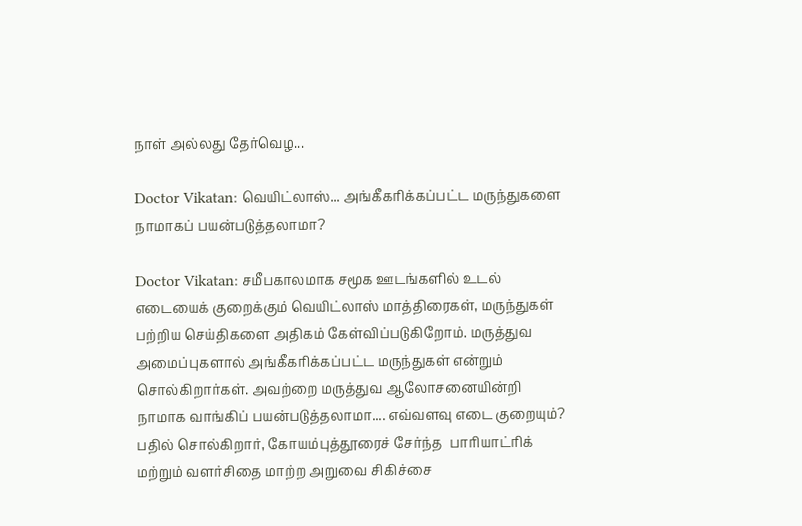நாள் அல்லது தேர்வெழ...

Doctor Vikatan: வெயிட்லாஸ்... அங்கீகரிக்கப்பட்ட மருந்துகளை நாமாகப் பயன்படுத்தலாமா?

Doctor Vikatan: சமீபகாலமாக சமூக ஊடங்களில் உடல் எடையைக் குறைக்கும் வெயிட்லாஸ் மாத்திரைகள், மருந்துகள் பற்றிய செய்திகளை அதிகம் கேள்விப்படுகிறோம். மருத்துவ அமைப்புகளால் அங்கீகரிக்கப்பட்ட மருந்துகள் என்றும் சொல்கிறார்கள். அவற்றை மருத்துவ ஆலோசனையின்றி நாமாக வாங்கிப் பயன்படுத்தலாமா.... எவ்வளவு எடை குறையும்? பதில் சொல்கிறார், கோயம்புத்தூரைச் சேர்ந்த  பாரியாட்ரிக் மற்றும் வளர்சிதை மாற்ற அறுவை சிகிச்சை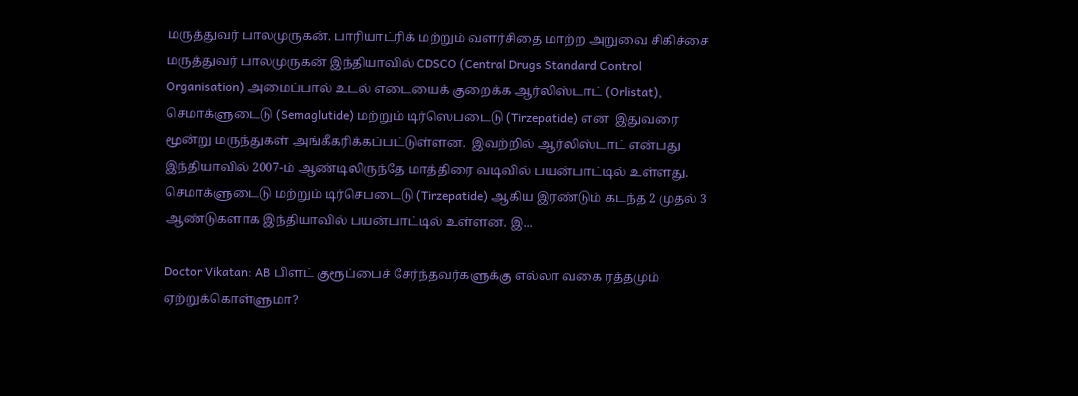மருத்துவர் பாலமுருகன். பாரியாட்ரிக் மற்றும் வளர்சிதை மாற்ற அறுவை சிகிச்சை மருத்துவர் பாலமுருகன் இந்தியாவில் CDSCO (Central Drugs Standard Control Organisation) அமைப்பால் உடல் எடையைக் குறைக்க ஆர்லிஸ்டாட் (Orlistat),  செமாக்ளுடைடு (Semaglutide) மற்றும் டிர்ஸெபடைடு (Tirzepatide) என  இதுவரை மூன்று மருந்துகள் அங்கீகரிக்கப்பட்டுள்ளன.  இவற்றில் ஆர்லிஸ்டாட் என்பது இந்தியாவில் 2007-ம் ஆண்டிலிருந்தே மாத்திரை வடிவில் பயன்பாட்டில் உள்ளது. செமாக்ளுடைடு மற்றும் டிர்செபடைடு (Tirzepatide) ஆகிய இரண்டும் கடந்த 2 முதல் 3 ஆண்டுகளாக இந்தியாவில் பயன்பாட்டில் உள்ளன. இ...

Doctor Vikatan: AB பிளட் குரூப்பைச் சேர்ந்தவர்களுக்கு எல்லா வகை ரத்தமும் ஏற்றுக்கொள்ளுமா?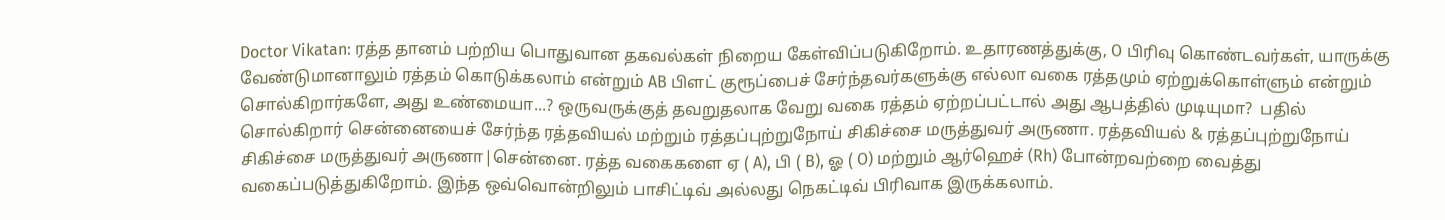Doctor Vikatan: ரத்த தானம் பற்றிய பொதுவான தகவல்கள் நிறைய கேள்விப்படுகிறோம். உதாரணத்துக்கு, O பிரிவு கொண்டவர்கள், யாருக்கு வேண்டுமானாலும் ரத்தம் கொடுக்கலாம் என்றும் AB பிளட் குரூப்பைச் சேர்ந்தவர்களுக்கு எல்லா வகை ரத்தமும் ஏற்றுக்கொள்ளும் என்றும் சொல்கிறார்களே, அது உண்மையா...? ஒருவருக்குத் தவறுதலாக வேறு வகை ரத்தம் ஏற்றப்பட்டால் அது ஆபத்தில் முடியுமா?  பதில் சொல்கிறார் சென்னையைச் சேர்ந்த ரத்தவியல் மற்றும் ரத்தப்புற்றுநோய் சிகிச்சை மருத்துவர் அருணா. ரத்தவியல் & ரத்தப்புற்றுநோய் சிகிச்சை மருத்துவர் அருணா|சென்னை. ரத்த வகைகளை ஏ ( A), பி ( B), ஓ ( O) மற்றும் ஆர்ஹெச் (Rh) போன்றவற்றை வைத்து வகைப்படுத்துகிறோம். இந்த ஒவ்வொன்றிலும் பாசிட்டிவ் அல்லது நெகட்டிவ் பிரிவாக இருக்கலாம்.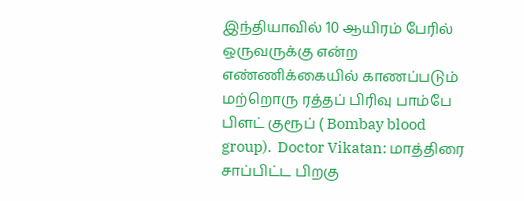இந்தியாவில் 10 ஆயிரம் பேரில் ஒருவருக்கு என்ற எண்ணிக்கையில் காணப்படும் மற்றொரு ரத்தப் பிரிவு பாம்பே பிளட் குரூப் ( Bombay blood group).  Doctor Vikatan: மாத்திரை சாப்பிட்ட பிறகு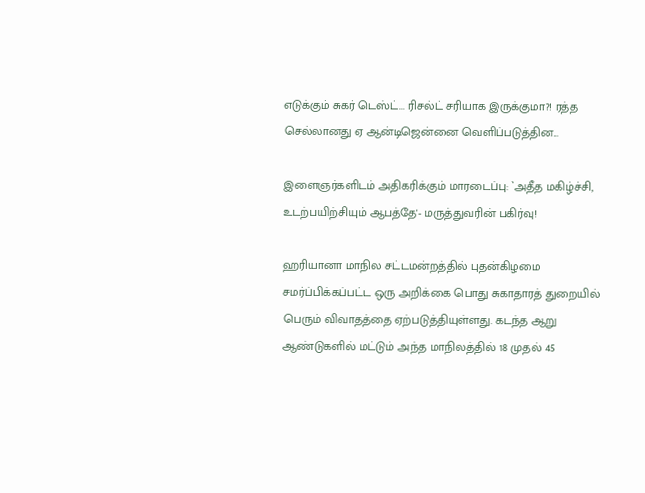எடுக்கும் சுகர் டெஸ்ட்... ரிசல்ட் சரியாக இருக்குமா?! ரத்த செல்லானது ஏ ஆன்டிஜென்னை வெளிப்படுத்தின...

இளைஞர்களிடம் அதிகரிக்கும் மாரடைப்பு: `அதீத மகிழ்ச்சி, உடற்பயிற்சியும் ஆபத்தே'- மருத்துவரின் பகிர்வு!

ஹரியானா மாநில சட்டமன்றத்தில் புதன்கிழமை சமர்ப்பிக்கப்பட்ட ஒரு அறிக்கை பொது சுகாதாரத் துறையில் பெரும் விவாதத்தை ஏற்படுத்தியுள்ளது. கடந்த ஆறு ஆண்டுகளில் மட்டும் அந்த மாநிலத்தில் 18 முதல் 45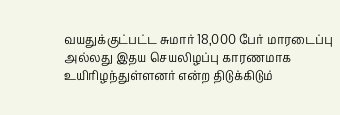வயதுக்குட்பட்ட சுமார் 18,000 பேர் மாரடைப்பு அல்லது இதய செயலிழப்பு காரணமாக உயிரிழந்துள்ளனர் என்ற திடுக்கிடும்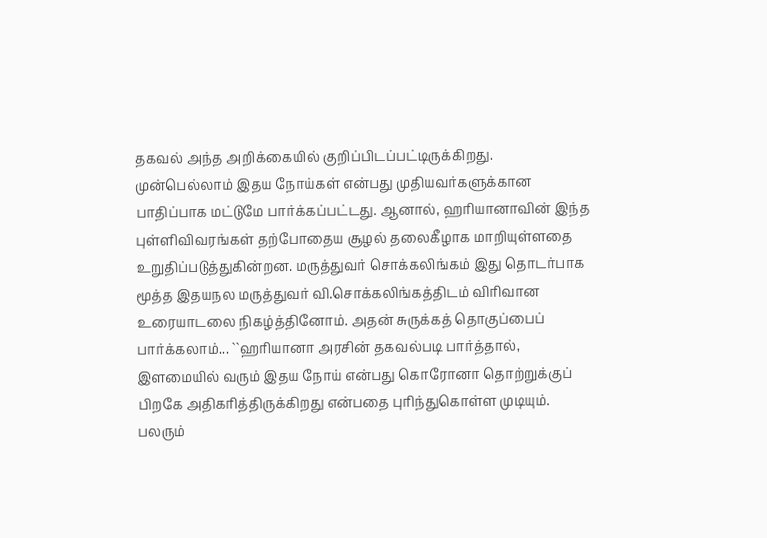தகவல் அந்த அறிக்கையில் குறிப்பிடப்பட்டிருக்கிறது. முன்பெல்லாம் இதய நோய்கள் என்பது முதியவர்களுக்கான பாதிப்பாக மட்டுமே பார்க்கப்பட்டது. ஆனால், ஹரியானாவின் இந்த புள்ளிவிவரங்கள் தற்போதைய சூழல் தலைகீழாக மாறியுள்ளதை உறுதிப்படுத்துகின்றன. மருத்துவர் சொக்கலிங்கம் இது தொடர்பாக மூத்த இதயநல மருத்துவர் வி.சொக்கலிங்கத்திடம் விரிவான உரையாடலை நிகழ்த்தினோம். அதன் சுருக்கத் தொகுப்பைப் பார்க்கலாம்... ``ஹரியானா அரசின் தகவல்படி பார்த்தால், இளமையில் வரும் இதய நோய் என்பது கொரோனா தொற்றுக்குப் பிறகே அதிகரித்திருக்கிறது என்பதை புரிந்துகொள்ள முடியும். பலரும்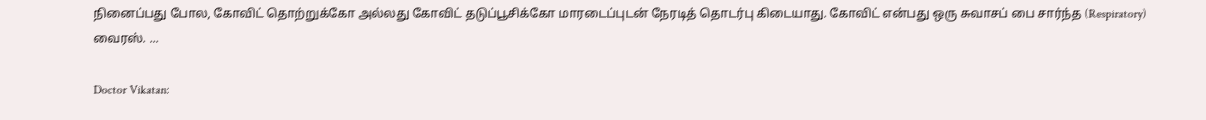நினைப்பது போல, கோவிட் தொற்றுக்கோ அல்லது கோவிட் தடுப்பூசிக்கோ மாரடைப்புடன் நேரடித் தொடர்பு கிடையாது. கோவிட் என்பது ஒரு சுவாசப் பை சார்ந்த (Respiratory) வைரஸ். ...

Doctor Vikatan: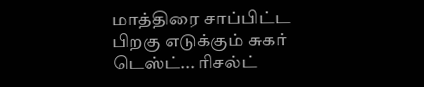மாத்திரை சாப்பிட்ட பிறகு எடுக்கும் சுகர் டெஸ்ட்... ரிசல்ட்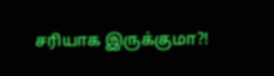சரியாக இருக்குமா?!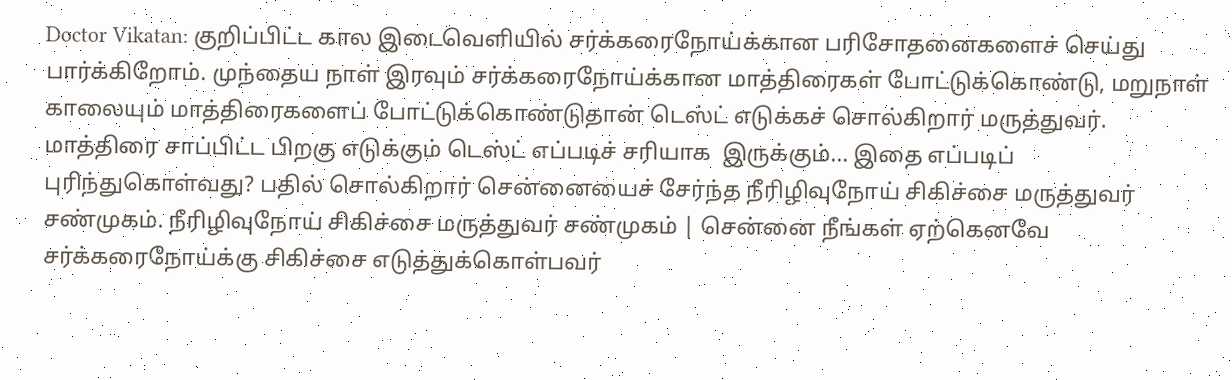Doctor Vikatan: குறிப்பிட்ட கால இடைவெளியில் சர்க்கரைநோய்க்கான பரிசோதனைகளைச் செய்து பார்க்கிறோம். முந்தைய நாள் இரவும் சர்க்கரைநோய்க்கான மாத்திரைகள் போட்டுக்கொண்டு, மறுநாள் காலையும் மாத்திரைகளைப் போட்டுக்கொண்டுதான் டெஸ்ட் எடுக்கச் சொல்கிறார் மருத்துவர். மாத்திரை சாப்பிட்ட பிறகு எடுக்கும் டெஸ்ட் எப்படிச் சரியாக  இருக்கும்... இதை எப்படிப் புரிந்துகொள்வது? பதில் சொல்கிறார் சென்னையைச் சேர்ந்த நீரிழிவுநோய் சிகிச்சை மருத்துவர் சண்முகம். நீரிழிவுநோய் சிகிச்சை மருத்துவர் சண்முகம் | சென்னை நீங்கள் ஏற்கெனவே சர்க்கரைநோய்க்கு சிகிச்சை எடுத்துக்கொள்பவர்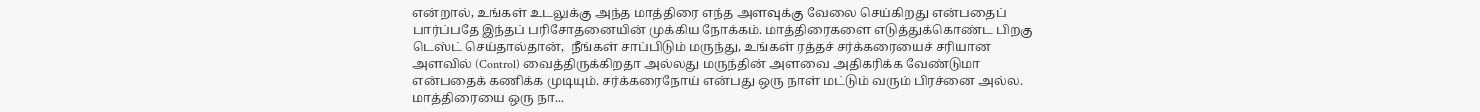என்றால், உங்கள் உடலுக்கு அந்த மாத்திரை எந்த அளவுக்கு வேலை செய்கிறது என்பதைப் பார்ப்பதே இந்தப் பரிசோதனையின் முக்கிய நோக்கம். மாத்திரைகளை எடுத்துக்கொண்ட பிறகு டெஸ்ட் செய்தால்தான்,  நீங்கள் சாப்பிடும் மருந்து, உங்கள் ரத்தச் சர்க்கரையைச் சரியான அளவில் (Control) வைத்திருக்கிறதா அல்லது மருந்தின் அளவை அதிகரிக்க வேண்டுமா என்பதைக் கணிக்க முடியும். சர்க்கரைநோய் என்பது ஒரு நாள் மட்டும் வரும் பிரச்னை அல்ல. மாத்திரையை ஒரு நா...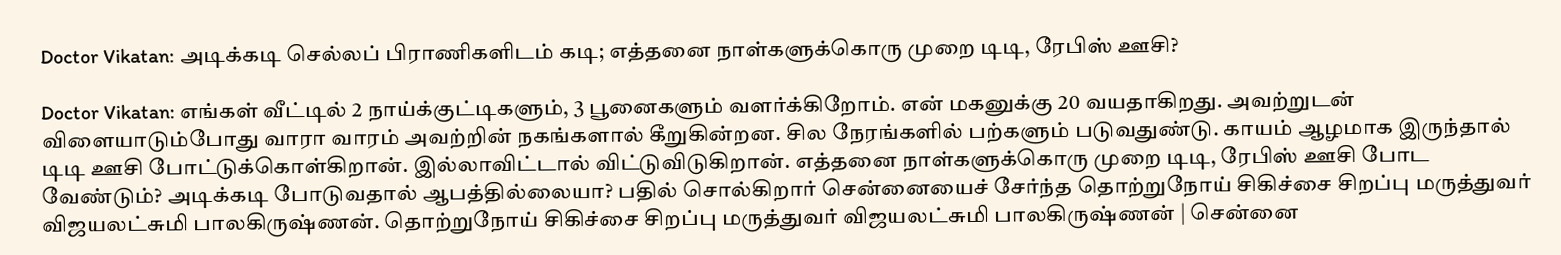Doctor Vikatan: அடிக்கடி செல்லப் பிராணிகளிடம் கடி; எத்தனை நாள்களுக்கொரு முறை டிடி, ரேபிஸ் ஊசி?

Doctor Vikatan: எங்கள் வீட்டில் 2 நாய்க்குட்டிகளும், 3 பூனைகளும் வளர்க்கிறோம். என் மகனுக்கு 20 வயதாகிறது. அவற்றுடன் விளையாடும்போது வாரா வாரம் அவற்றின் நகங்களால் கீறுகின்றன. சில நேரங்களில் பற்களும் படுவதுண்டு. காயம் ஆழமாக இருந்தால் டிடி ஊசி போட்டுக்கொள்கிறான். இல்லாவிட்டால் விட்டுவிடுகிறான். எத்தனை நாள்களுக்கொரு முறை டிடி, ரேபிஸ் ஊசி போட வேண்டும்? அடிக்கடி போடுவதால் ஆபத்தில்லையா? பதில் சொல்கிறார் சென்னையைச் சேர்ந்த தொற்றுநோய் சிகிச்சை சிறப்பு மருத்துவர் விஜயலட்சுமி பாலகிருஷ்ணன். தொற்றுநோய் சிகிச்சை சிறப்பு மருத்துவர் விஜயலட்சுமி பாலகிருஷ்ணன் | சென்னை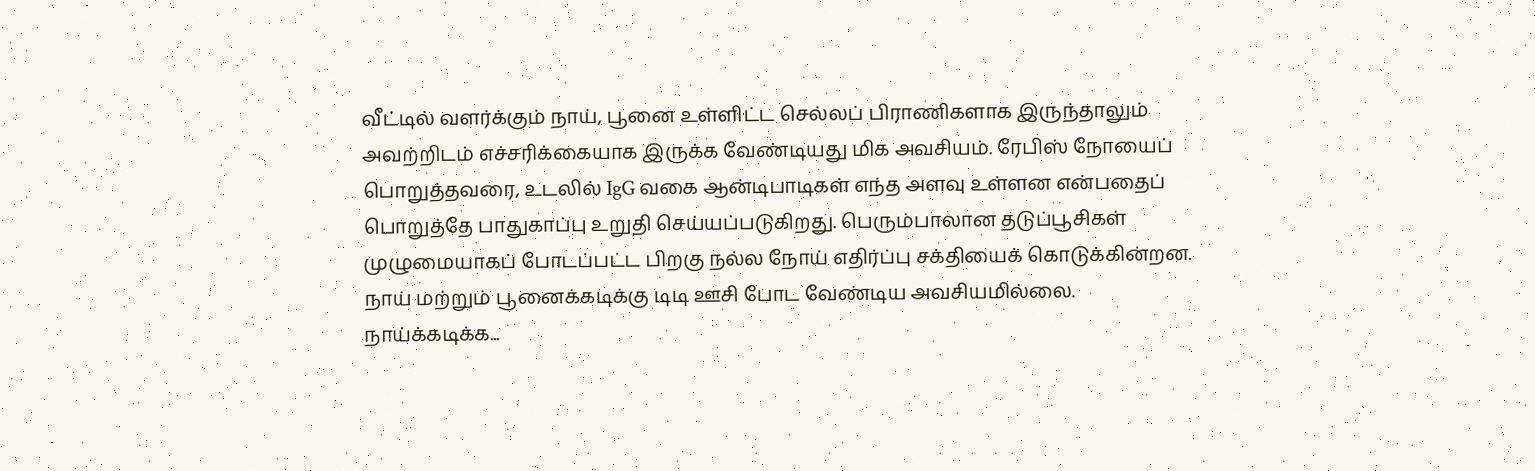வீட்டில் வளர்க்கும் நாய், பூனை உள்ளிட்ட செல்லப் பிராணிகளாக இருந்தாலும் அவற்றிடம் எச்சரிக்கையாக இருக்க வேண்டியது மிக அவசியம். ரேபிஸ் நோயைப் பொறுத்தவரை, உடலில் IgG வகை ஆன்டிபாடிகள் எந்த அளவு உள்ளன என்பதைப் பொறுத்தே பாதுகாப்பு உறுதி செய்யப்படுகிறது. பெரும்பாலான தடுப்பூசிகள் முழுமையாகப் போடப்பட்ட பிறகு நல்ல நோய் எதிர்ப்பு சக்தியைக் கொடுக்கின்றன. நாய் மற்றும் பூனைக்கடிக்கு டிடி ஊசி போட வேண்டிய அவசியமில்லை. நாய்க்கடிக்க...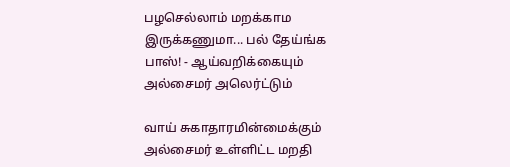பழசெல்லாம் மறக்காம இருக்கணுமா... பல் தேய்ங்க பாஸ்! - ஆய்வறிக்கையும் அல்சைமர் அலெர்ட்டும்

வாய் சுகாதாரமின்மைக்கும் அல்சைமர் உள்ளிட்ட மறதி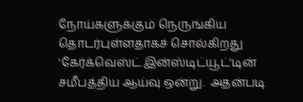நோய்களுக்கும் நெருங்கிய தொடர்புள்ளதாகச் சொல்கிறது 'கேர்க்வெஸ்ட் இன்ஸ்டிட்யூட்'டின் சமீபத்திய ஆய்வு ஒன்று.  அதன்படி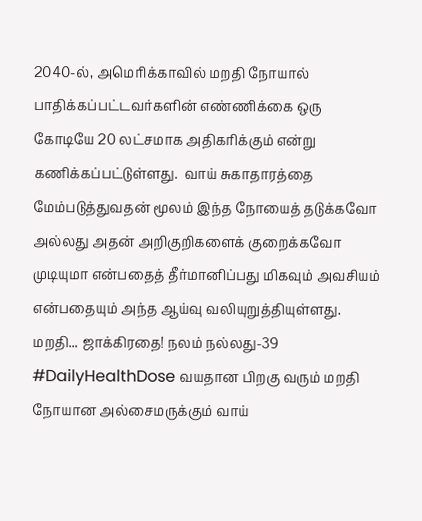2040-ல், அமெரிக்காவில் மறதி நோயால் பாதிக்கப்பட்டவர்களின் எண்ணிக்கை ஒரு கோடியே 20 லட்சமாக அதிகரிக்கும் என்று கணிக்கப்பட்டுள்ளது.  வாய் சுகாதாரத்தை மேம்படுத்துவதன் மூலம் இந்த நோயைத் தடுக்கவோ அல்லது அதன் அறிகுறிகளைக் குறைக்கவோ முடியுமா என்பதைத் தீர்மானிப்பது மிகவும் அவசியம் என்பதையும் அந்த ஆய்வு வலியுறுத்தியுள்ளது.  மறதி... ஜாக்கிரதை! நலம் நல்லது-39 #DailyHealthDose வயதான பிறகு வரும் மறதி நோயான அல்சைமருக்கும் வாய்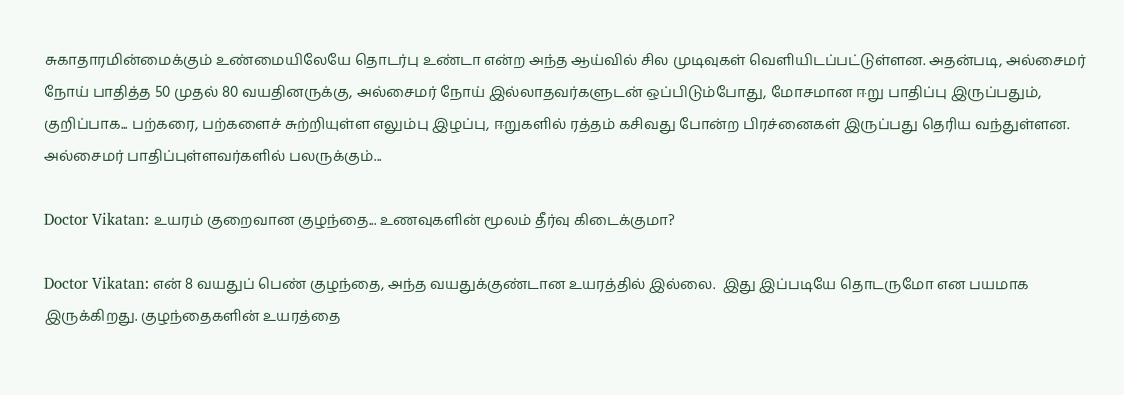சுகாதாரமின்மைக்கும் உண்மையிலேயே தொடர்பு உண்டா என்ற அந்த ஆய்வில் சில முடிவுகள் வெளியிடப்பட்டுள்ளன. அதன்படி, அல்சைமர் நோய் பாதித்த 50 முதல் 80 வயதினருக்கு, அல்சைமர் நோய் இல்லாதவர்களுடன் ஒப்பிடும்போது, மோசமான ஈறு பாதிப்பு இருப்பதும், குறிப்பாக... பற்கரை, பற்களைச் சுற்றியுள்ள எலும்பு இழப்பு, ஈறுகளில் ரத்தம் கசிவது போன்ற பிரச்னைகள் இருப்பது தெரிய வந்துள்ளன.  அல்சைமர் பாதிப்புள்ளவர்களில் பலருக்கும்...

Doctor Vikatan: உயரம் குறைவான குழந்தை... உணவுகளின் மூலம் தீர்வு கிடைக்குமா?

Doctor Vikatan: என் 8 வயதுப் பெண் குழந்தை, அந்த வயதுக்குண்டான உயரத்தில் இல்லை.  இது இப்படியே தொடருமோ என பயமாக இருக்கிறது. குழந்தைகளின் உயரத்தை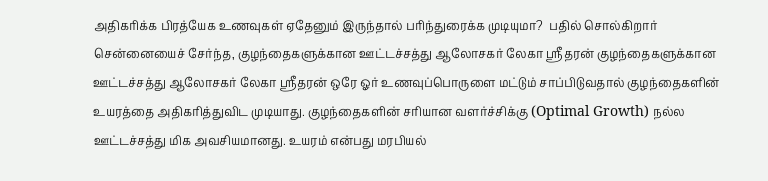அதிகரிக்க பிரத்யேக உணவுகள் ஏதேனும் இருந்தால் பரிந்துரைக்க முடியுமா?  பதில் சொல்கிறார் சென்னையைச் சேர்ந்த, குழந்தைகளுக்கான ஊட்டச்சத்து ஆலோசகர் லேகா ஸ்ரீதரன் குழந்தைகளுக்கான ஊட்டச்சத்து ஆலோசகர் லேகா ஸ்ரீதரன் ஒரே ஓர் உணவுப்பொருளை மட்டும் சாப்பிடுவதால் குழந்தைகளின் உயரத்தை அதிகரித்துவிட முடியாது. குழந்தைகளின் சரியான வளர்ச்சிக்கு (Optimal Growth) நல்ல ஊட்டச்சத்து மிக அவசியமானது. உயரம் என்பது மரபியல்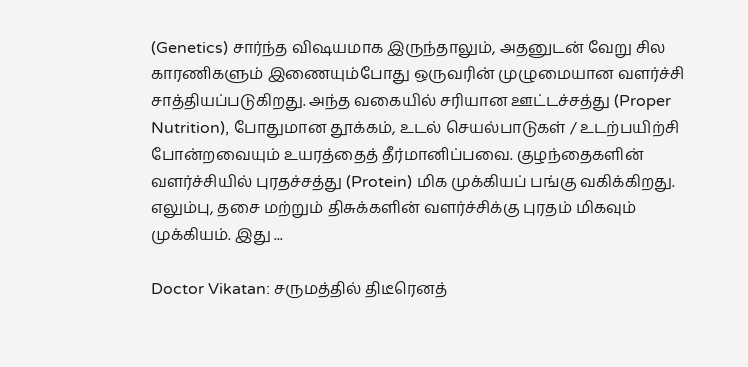(Genetics) சார்ந்த விஷயமாக இருந்தாலும், அதனுடன் வேறு சில காரணிகளும் இணையும்போது ஒருவரின் முழுமையான வளர்ச்சி சாத்தியப்படுகிறது. அந்த வகையில் சரியான ஊட்டச்சத்து (Proper Nutrition), போதுமான தூக்கம், உடல் செயல்பாடுகள் / உடற்பயிற்சி போன்றவையும் உயரத்தைத் தீர்மானிப்பவை. குழந்தைகளின்  வளர்ச்சியில் புரதச்சத்து (Protein) மிக முக்கியப் பங்கு வகிக்கிறது. எலும்பு, தசை மற்றும் திசுக்களின் வளர்ச்சிக்கு புரதம் மிகவும் முக்கியம். இது ...

Doctor Vikatan: சருமத்தில் திடீரெனத்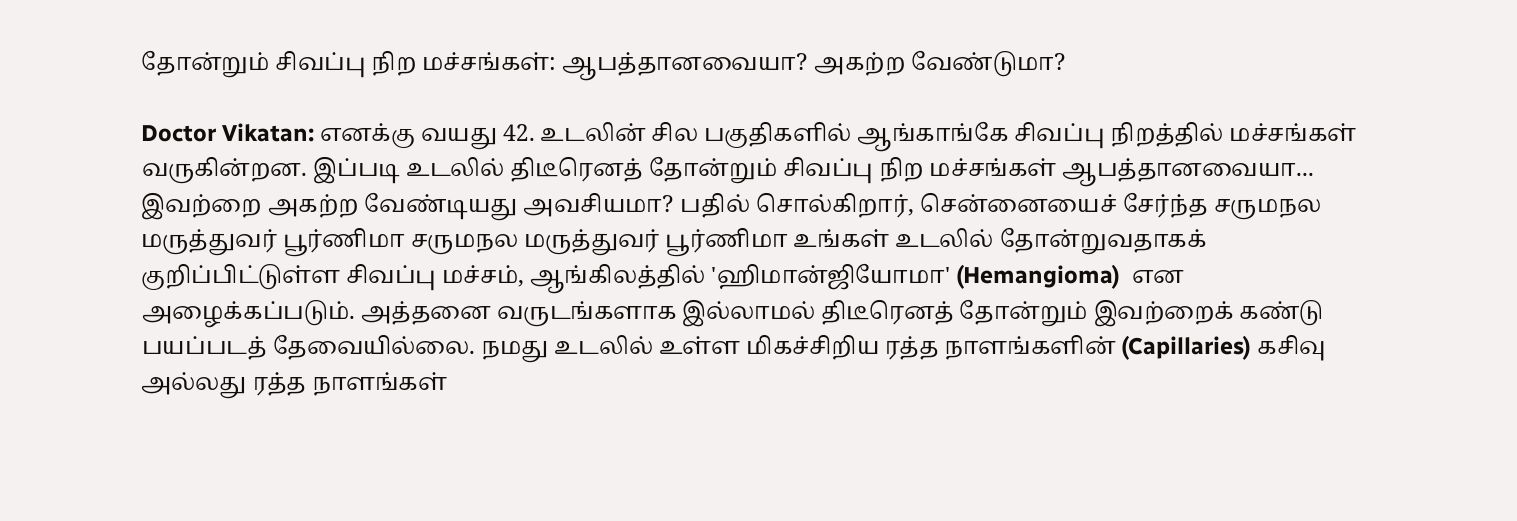தோன்றும் சிவப்பு நிற மச்சங்கள்: ஆபத்தானவையா? அகற்ற வேண்டுமா?

Doctor Vikatan: எனக்கு வயது 42. உடலின் சில பகுதிகளில் ஆங்காங்கே சிவப்பு நிறத்தில் மச்சங்கள் வருகின்றன. இப்படி உடலில் திடீரெனத் தோன்றும் சிவப்பு நிற மச்சங்கள் ஆபத்தானவையா... இவற்றை அகற்ற வேண்டியது அவசியமா? பதில் சொல்கிறார், சென்னையைச் சேர்ந்த சருமநல மருத்துவர் பூர்ணிமா சருமநல மருத்துவர் பூர்ணிமா உங்கள் உடலில் தோன்றுவதாகக் குறிப்பிட்டுள்ள சிவப்பு மச்சம், ஆங்கிலத்தில் 'ஹிமான்ஜியோமா' (Hemangioma)  என அழைக்கப்படும். அத்தனை வருடங்களாக இல்லாமல் திடீரெனத் தோன்றும் இவற்றைக் கண்டு பயப்படத் தேவையில்லை. நமது உடலில் உள்ள மிகச்சிறிய ரத்த நாளங்களின் (Capillaries) கசிவு அல்லது ரத்த நாளங்கள்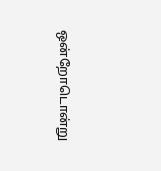ஒன்றோடொன்று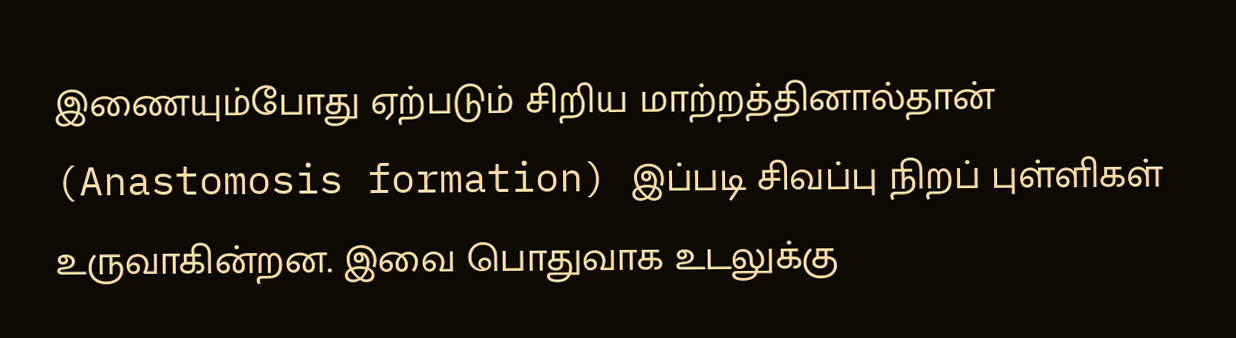இணையும்போது ஏற்படும் சிறிய மாற்றத்தினால்தான் (Anastomosis formation) இப்படி சிவப்பு நிறப் புள்ளிகள் உருவாகின்றன. இவை பொதுவாக உடலுக்கு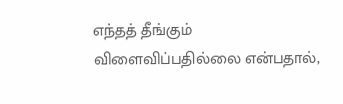எந்தத் தீங்கும் விளைவிப்பதில்லை என்பதால்,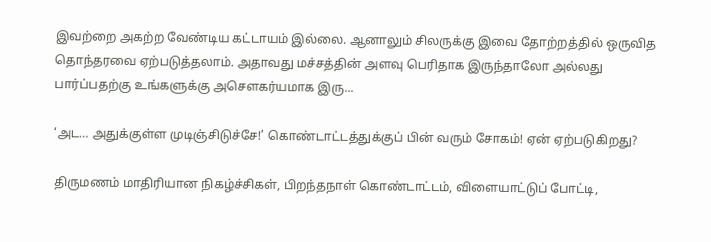இவற்றை அகற்ற வேண்டிய கட்டாயம் இல்லை. ஆனாலும் சிலருக்கு இவை தோற்றத்தில் ஒருவித தொந்தரவை ஏற்படுத்தலாம். அதாவது மச்சத்தின் அளவு பெரிதாக இருந்தாலோ அல்லது பார்ப்பதற்கு உங்களுக்கு அசௌகர்யமாக இரு...

‘அட… அதுக்குள்ள முடிஞ்சிடுச்சே!’ கொண்டாட்டத்துக்குப் பின் வரும் சோகம்! ஏன் ஏற்படுகிறது?

திருமணம் மாதிரியான நிகழ்ச்சிகள், பிறந்தநாள் கொண்டாட்டம், விளையாட்டுப் போட்டி,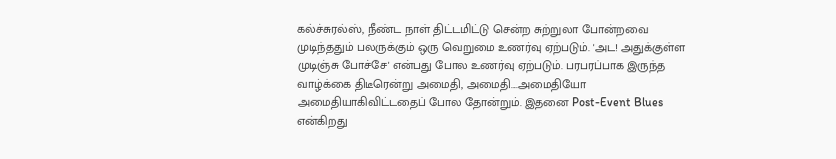கல்ச்சுரல்ஸ், நீண்ட நாள் திட்டமிட்டு சென்ற சுற்றுலா போன்றவை முடிந்ததும் பலருக்கும் ஒரு வெறுமை உணர்வு ஏற்படும். 'அட! அதுக்குள்ள முடிஞ்சு போச்சே' என்பது போல உணர்வு ஏற்படும். பரபரப்பாக இருந்த வாழ்க்கை திடீரென்று அமைதி, அமைதி....அமைதியோ அமைதியாகிவிட்டதைப் போல தோன்றும். இதனை Post-Event Blues என்கிறது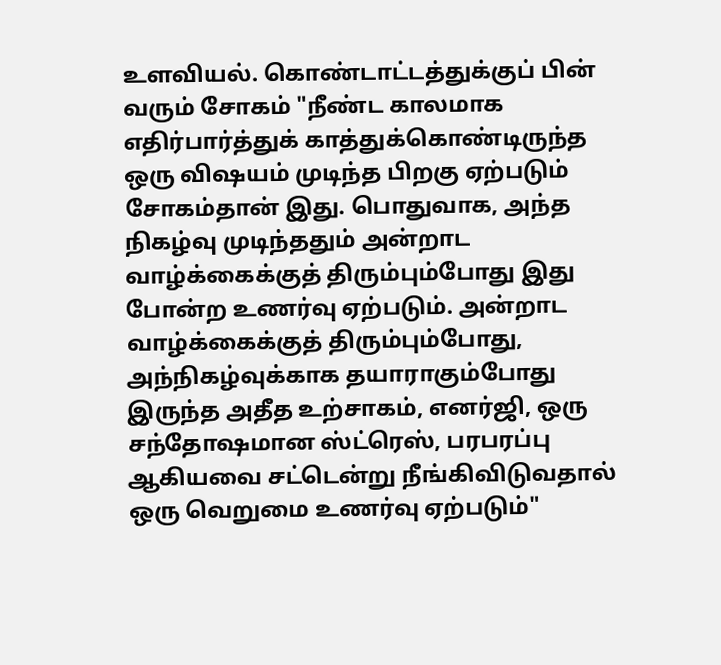உளவியல். கொண்டாட்டத்துக்குப் பின் வரும் சோகம் "நீண்ட காலமாக எதிர்பார்த்துக் காத்துக்கொண்டிருந்த ஒரு விஷயம் முடிந்த பிறகு ஏற்படும் சோகம்தான் இது. பொதுவாக, அந்த நிகழ்வு முடிந்ததும் அன்றாட வாழ்க்கைக்குத் திரும்பும்போது இது போன்ற உணர்வு ஏற்படும். அன்றாட வாழ்க்கைக்குத் திரும்பும்போது, அந்நிகழ்வுக்காக தயாராகும்போது இருந்த அதீத உற்சாகம், எனர்ஜி, ஒரு சந்தோஷமான ஸ்ட்ரெஸ், பரபரப்பு ஆகியவை சட்டென்று நீங்கிவிடுவதால் ஒரு வெறுமை உணர்வு ஏற்படும்"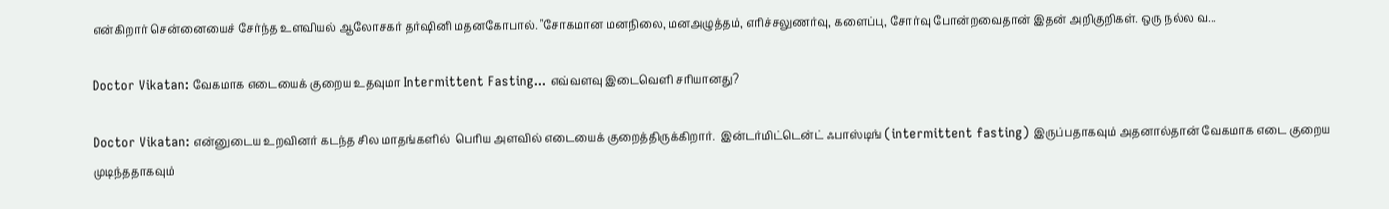என்கிறார் சென்னையைச் சேர்ந்த உளவியல் ஆலோசகர் தர்ஷினி மதனகோபால். "சோகமான மனநிலை, மனஅழுத்தம், எரிச்சலுணர்வு, களைப்பு, சோர்வு போன்றவைதான் இதன் அறிகுறிகள். ஒரு நல்ல வ...

Doctor Vikatan: வேகமாக எடையைக் குறைய உதவுமா Intermittent Fasting... எவ்வளவு இடைவெளி சரியானது?

Doctor Vikatan: என்னுடைய உறவினர் கடந்த சில மாதங்களில்  பெரிய அளவில் எடையைக் குறைத்திருக்கிறார்.  இன்டர்மிட்டென்ட் ஃபாஸ்டிங் (intermittent fasting) இருப்பதாகவும் அதனால்தான் வேகமாக எடை குறைய முடிந்ததாகவும்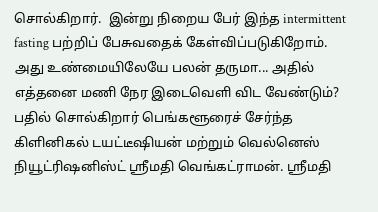சொல்கிறார்.  இன்று நிறைய பேர் இந்த intermittent fasting பற்றிப் பேசுவதைக் கேள்விப்படுகிறோம். அது உண்மையிலேயே பலன் தருமா... அதில் எத்தனை மணி நேர இடைவெளி விட வேண்டும்? பதில் சொல்கிறார் பெங்களூரைச் சேர்ந்த கிளினிகல் டயட்டீஷியன் மற்றும் வெல்னெஸ்  நியூட்ரிஷனிஸ்ட் ஸ்ரீமதி வெங்கட்ராமன். ஸ்ரீமதி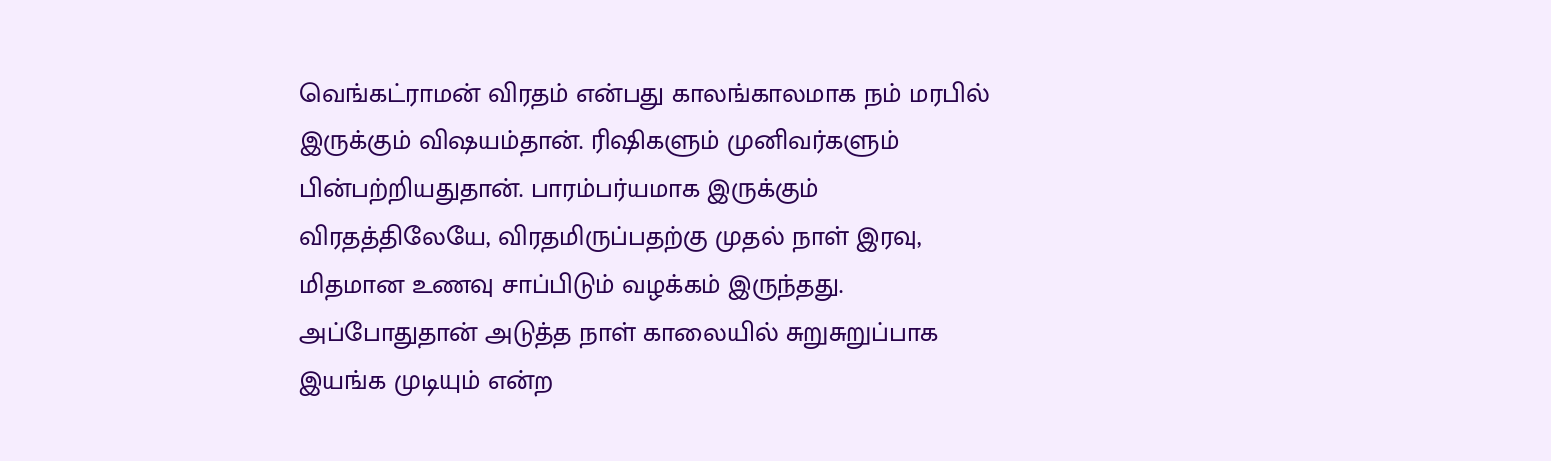வெங்கட்ராமன் விரதம் என்பது காலங்காலமாக நம் மரபில் இருக்கும் விஷயம்தான். ரிஷிகளும் முனிவர்களும் பின்பற்றியதுதான். பாரம்பர்யமாக இருக்கும் விரதத்திலேயே, விரதமிருப்பதற்கு முதல் நாள் இரவு, மிதமான உணவு சாப்பிடும் வழக்கம் இருந்தது. அப்போதுதான் அடுத்த நாள் காலையில் சுறுசுறுப்பாக இயங்க முடியும் என்ற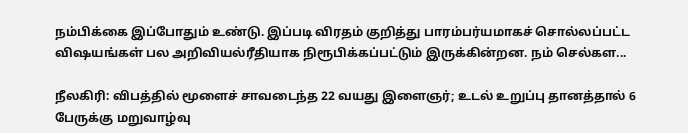நம்பிக்கை இப்போதும் உண்டு. இப்படி விரதம் குறித்து பாரம்பர்யமாகச் சொல்லப்பட்ட விஷயங்கள் பல அறிவியல்ரீதியாக நிரூபிக்கப்பட்டும் இருக்கின்றன. நம் செல்கள...

நீலகிரி: விபத்தில் மூளைச் சாவடைந்த 22 வயது இளைஞர்; உடல் உறுப்பு தானத்தால் 6 பேருக்கு மறுவாழ்வு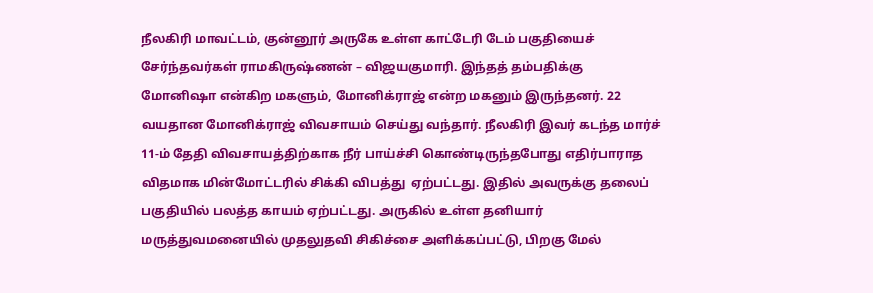நீலகிரி மாவட்டம், குன்னூர் அருகே உள்ள காட்டேரி டேம் பகுதியைச் சேர்ந்தவர்கள் ராமகிருஷ்ணன் – விஜயகுமாரி. இந்தத் தம்பதிக்கு மோனிஷா என்கிற மகளும், மோனிக்ராஜ் என்ற மகனும் இருந்தனர். 22 வயதான மோனிக்ராஜ் விவசாயம் செய்து வந்தார். நீலகிரி இவர் கடந்த மார்ச் 11-ம் தேதி விவசாயத்திற்காக நீர் பாய்ச்சி கொண்டிருந்தபோது எதிர்பாராத விதமாக மின்மோட்டரில் சிக்கி விபத்து  ஏற்பட்டது. இதில் அவருக்கு தலைப் பகுதியில் பலத்த காயம் ஏற்பட்டது. அருகில் உள்ள தனியார் மருத்துவமனையில் முதலுதவி சிகிச்சை அளிக்கப்பட்டு, பிறகு மேல்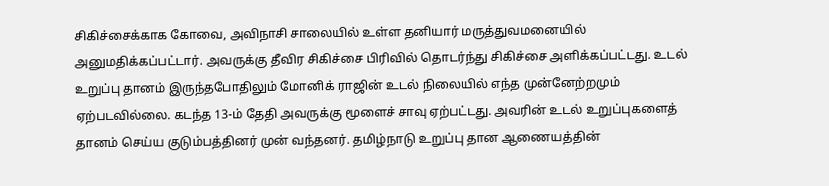சிகிச்சைக்காக கோவை, அவிநாசி சாலையில் உள்ள தனியார் மருத்துவமனையில் அனுமதிக்கப்பட்டார். அவருக்கு தீவிர சிகிச்சை பிரிவில் தொடர்ந்து சிகிச்சை அளிக்கப்பட்டது. உடல் உறுப்பு தானம் இருந்தபோதிலும் மோனிக் ராஜின் உடல் நிலையில் எந்த முன்னேற்றமும் ஏற்படவில்லை. கடந்த 13-ம் தேதி அவருக்கு மூளைச் சாவு ஏற்பட்டது. அவரின் உடல் உறுப்புகளைத் தானம் செய்ய குடும்பத்தினர் முன் வந்தனர். தமிழ்நாடு உறுப்பு தான ஆணையத்தின்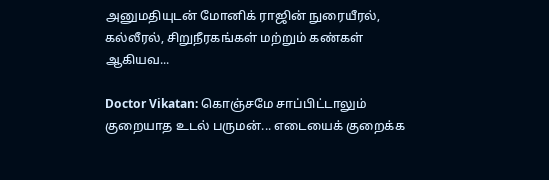அனுமதியுடன் மோனிக் ராஜின் நுரையீரல், கல்லீரல், சிறுநீரகங்கள் மற்றும் கண்கள் ஆகியவ...

Doctor Vikatan: கொஞ்சமே சாப்பிட்டாலும் குறையாத உடல் பருமன்... எடையைக் குறைக்க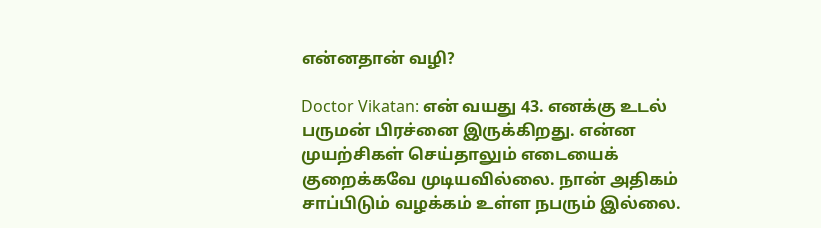என்னதான் வழி?

Doctor Vikatan: என் வயது 43. எனக்கு உடல் பருமன் பிரச்னை இருக்கிறது. என்ன முயற்சிகள் செய்தாலும் எடையைக் குறைக்கவே முடியவில்லை. நான் அதிகம் சாப்பிடும் வழக்கம் உள்ள நபரும் இல்லை.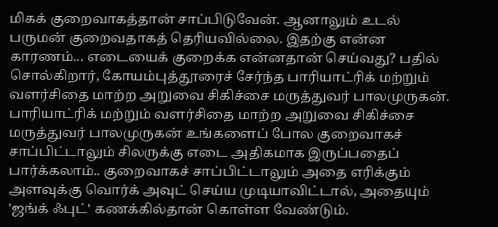மிகக் குறைவாகத்தான் சாப்பிடுவேன். ஆனாலும் உடல் பருமன் குறைவதாகத் தெரியவில்லை. இதற்கு என்ன காரணம்... எடையைக் குறைக்க என்னதான் செய்வது? பதில் சொல்கிறார், கோயம்புத்தூரைச் சேர்ந்த பாரியாட்ரிக் மற்றும் வளர்சிதை மாற்ற அறுவை சிகிச்சை மருத்துவர் பாலமுருகன். பாரியாட்ரிக் மற்றும் வளர்சிதை மாற்ற அறுவை சிகிச்சை மருத்துவர் பாலமுருகன் உங்களைப் போல குறைவாகச் சாப்பிட்டாலும் சிலருக்கு எடை அதிகமாக இருப்பதைப் பார்க்கலாம்.. குறைவாகச் சாப்பிட்டாலும் அதை எரிக்கும் அளவுக்கு வொர்க் அவுட் செய்ய முடியாவிட்டால், அதையும் 'ஜங்க் ஃபுட்' கணக்கில்தான் கொள்ள வேண்டும்.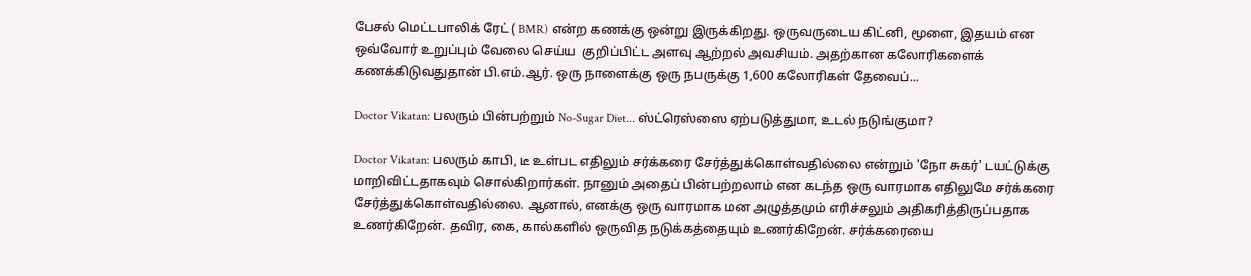பேசல் மெட்டபாலிக் ரேட் ( BMR) என்ற கணக்கு ஒன்று இருக்கிறது. ஒருவருடைய கிட்னி, மூளை, இதயம் என ஒவ்வோர் உறுப்பும் வேலை செய்ய  குறிப்பிட்ட அளவு ஆற்றல் அவசியம். அதற்கான கலோரிகளைக் கணக்கிடுவதுதான் பி.எம்.ஆர். ஒரு நாளைக்கு ஒரு நபருக்கு 1,600 கலோரிகள் தேவைப்...

Doctor Vikatan: பலரும் பின்பற்றும் No-Sugar Diet... ஸ்ட்ரெஸ்ஸை ஏற்படுத்துமா, உடல் நடுங்குமா?

Doctor Vikatan: பலரும் காபி, டீ உள்பட எதிலும் சர்க்கரை சேர்த்துக்கொள்வதில்லை என்றும் 'நோ சுகர்' டயட்டுக்கு மாறிவிட்டதாகவும் சொல்கிறார்கள். நானும் அதைப் பின்பற்றலாம் என கடந்த ஒரு வாரமாக எதிலுமே சர்க்கரை சேர்த்துக்கொள்வதில்லை. ஆனால், எனக்கு ஒரு வாரமாக மன அழுத்தமும் எரிச்சலும் அதிகரித்திருப்பதாக உணர்கிறேன். தவிர, கை, கால்களில் ஒருவித நடுக்கத்தையும் உணர்கிறேன். சர்க்கரையை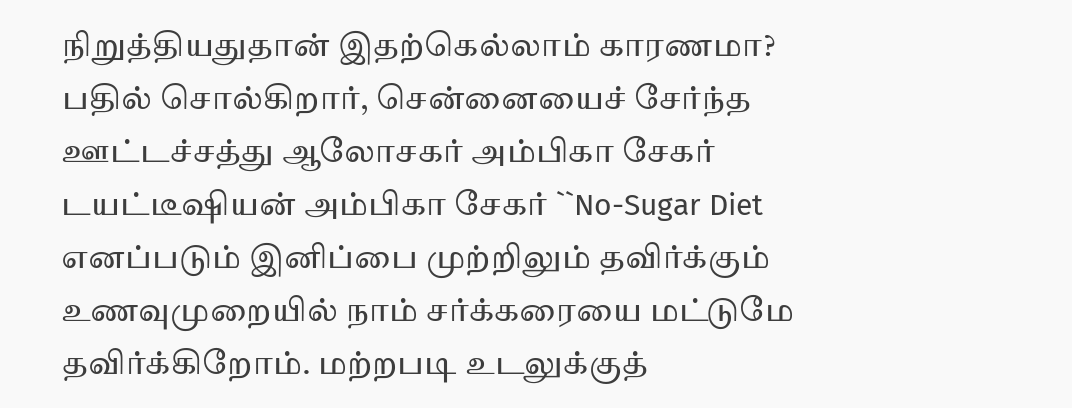நிறுத்தியதுதான் இதற்கெல்லாம் காரணமா? பதில் சொல்கிறார், சென்னையைச் சேர்ந்த ஊட்டச்சத்து ஆலோசகர் அம்பிகா சேகர் டயட்டீஷியன் அம்பிகா சேகர் ``No-Sugar Diet எனப்படும் இனிப்பை முற்றிலும் தவிர்க்கும் உணவுமுறையில் நாம் சர்க்கரையை மட்டுமே தவிர்க்கிறோம். மற்றபடி உடலுக்குத்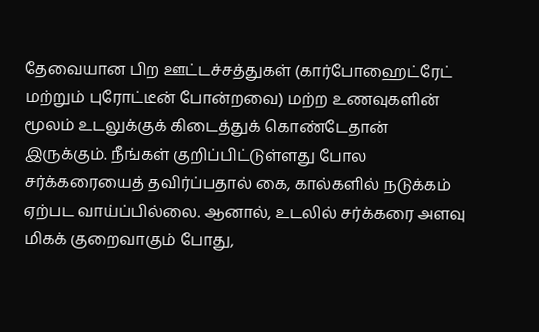தேவையான பிற ஊட்டச்சத்துகள் (கார்போஹைட்ரேட் மற்றும் புரோட்டீன் போன்றவை) மற்ற உணவுகளின் மூலம் உடலுக்குக் கிடைத்துக் கொண்டேதான் இருக்கும். நீங்கள் குறிப்பிட்டுள்ளது போல சர்க்கரையைத் தவிர்ப்பதால் கை, கால்களில் நடுக்கம் ஏற்பட வாய்ப்பில்லை. ஆனால், உடலில் சர்க்கரை அளவு மிகக் குறைவாகும் போது,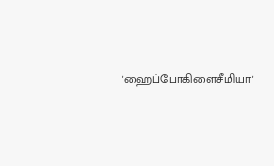'ஹைப்போகிளைசீமியா'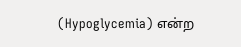(Hypoglycemia) என்ற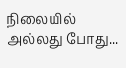நிலையில் அல்லது போது...